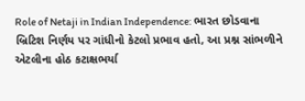Role of Netaji in Indian Independence: ભારત છોડવાના બ્રિટિશ નિર્ણય પર ગાંધીનો કેટલો પ્રભાવ હતો, આ પ્રશ્ન સાંભળીને એટલીના હોઠ કટાક્ષભર્યા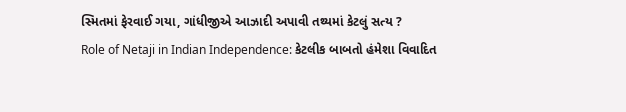સ્મિતમાં ફેરવાઈ ગયા, ગાંધીજીએ આઝાદી અપાવી તથ્યમાં કેટલું સત્ય ?
Role of Netaji in Indian Independence: કેટલીક બાબતો હંમેશા વિવાદિત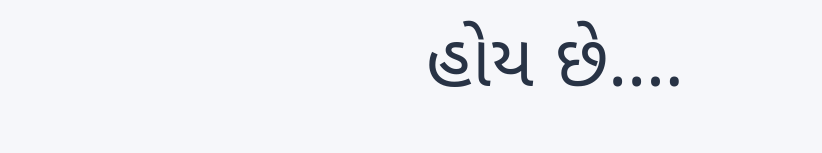હોય છે.…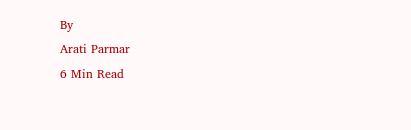By
Arati Parmar
6 Min Read